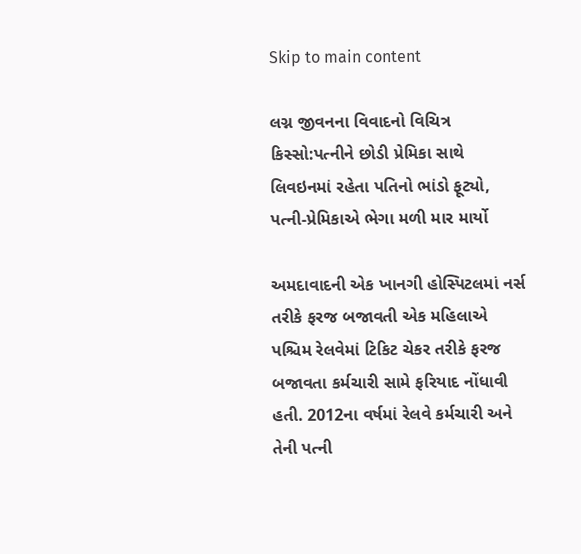Skip to main content

લગ્ન જીવનના વિવાદનો વિચિત્ર કિસ્સો:પત્નીને છોડી પ્રેમિકા સાથે લિવઇનમાં રહેતા પતિનો ભાંડો ફૂટ્યો, પત્ની-પ્રેમિકાએ ભેગા મળી માર માર્યો

અમદાવાદની એક ખાનગી હોસ્પિટલમાં નર્સ તરીકે ફરજ બજાવતી એક મહિલાએ પશ્ચિમ રેલવેમાં ટિકિટ ચેકર તરીકે ફરજ બજાવતા કર્મચારી સામે ફરિયાદ નોંધાવી હતી. 2012ના વર્ષમાં રેલવે કર્મચારી અને તેની પત્ની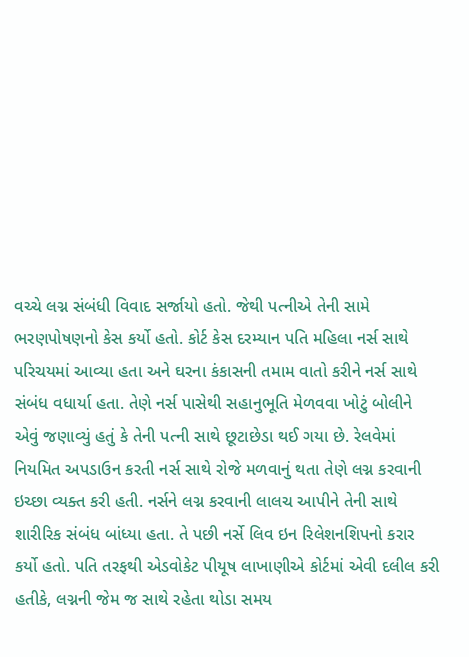વચ્ચે લગ્ન સંબંધી વિવાદ સર્જાયો હતો. જેથી પત્નીએ તેની સામે ભરણપોષણનો કેસ કર્યો હતો. કોર્ટ કેસ દરમ્યાન પતિ મહિલા નર્સ સાથે પરિચયમાં આવ્યા હતા અને ઘરના કંકાસની તમામ વાતો કરીને નર્સ સાથે સંબંધ વધાર્યા હતા. તેણે નર્સ પાસેથી સહાનુભૂતિ મેળવવા ખોટું બોલીને એવું જણાવ્યું હતું કે તેની પત્ની સાથે છૂટાછેડા થઈ ગયા છે. રેલવેમાં નિયમિત અપડાઉન કરતી નર્સ સાથે રોજે મળવાનું થતા તેણે લગ્ન કરવાની ઇચ્છા વ્યક્ત કરી હતી. નર્સને લગ્ન કરવાની લાલચ આપીને તેની સાથે શારીરિક સંબંધ બાંધ્યા હતા. તે પછી નર્સે લિવ ઇન રિલેશનશિપનો કરાર કર્યો હતો. પતિ તરફથી એડવોકેટ પીયૂષ લાખાણીએ કોર્ટમાં એવી દલીલ કરી હતીકે, લગ્નની જેમ જ સાથે રહેતા થોડા સમય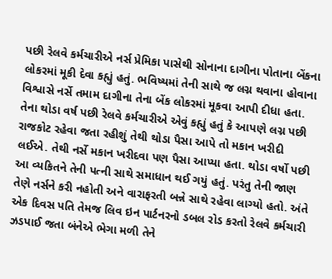પછી રેલવે કર્મચારીએ નર્સ પ્રેમિકા પાસેથી સોનાના દાગીના પોતાના બેંકના લોકરમાં મૂકી દેવા કહ્યું હતું. ભવિષ્યમાં તેની સાથે જ લગ્ન થવાના હોવાના વિશ્વાસે નર્સે તમામ દાગીના તેના બેંક લોકરમાં મૂકવા આપી દીધા હતા. તેના થોડા વર્ષ પછી રેલવે કર્મચારીએ એવું કહ્યું હતું કે આપણે લગ્ન પછી રાજકોટ રહેવા જતા રહીશું તેથી થોડા પૈસા આપે તો મકાન ખરીદી લઈએ. તેથી નર્સે મકાન ખરીદવા પણ પૈસા આપ્યા હતા. થોડા વર્ષો પછી આ વ્યકિતને તેની પત્ની સાથે સમાધાન થઈ ગયું હતું. પરંતુ તેની જાણ તેણે નર્સને કરી નહોતી અને વારાફરતી બન્ને સાથે રહેવા લાગ્યો હતો. અંતે એક દિવસ પતિ તેમજ લિવ ઇન પાર્ટનરનો ડબલ રોડ કરતો રેલવે કર્મચારી ઝડપાઈ જતા બંનેએ ભેગા મળી તેને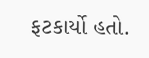ફટકાર્યો હતો.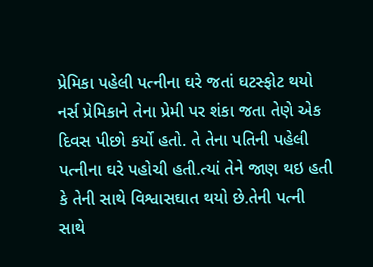પ્રેમિકા પહેલી પત્નીના ઘરે જતાં ઘટસ્ફોટ થયો
નર્સ પ્રેમિકાને તેના પ્રેમી પર શંકા જતા તેણે એક દિવસ પીછો કર્યો હતો. તે તેના પતિની પહેલી પત્નીના ઘરે પહોચી હતી.ત્યાં તેને જાણ થઇ હતી કે તેની સાથે વિશ્વાસઘાત થયો છે.તેની પત્ની સાથે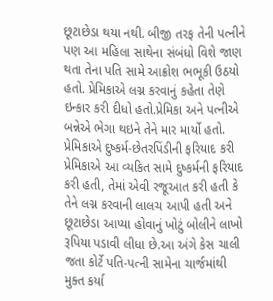છૂટાછેડા થયા નથી. બીજી તરફ તેની પત્નીને પણ આ મહિલા સાથેના સંબંધો વિશે જાણ થતા તેના પતિ સામે આક્રોશ ભભૂકી ઉઠયો હતો. પ્રેમિકાએ લગ્ન કરવાનું કહેતા તેણે ઇન્કાર કરી દીધો હતો.પ્રેમિકા અને પત્નીએ બન્નેએ ભેગા થઇને તેને માર માર્યો હતો. પ્રેમિકાએ દુષ્કર્મ-છેતરપિંડીની ફરિયાદ કરી
પ્રેમિકાએ આ વ્યકિત સામે દુષ્કર્મની ફરિયાદ કરી હતી, તેમાં એવી રજૂઆત કરી હતી કે તેને લગ્ન કરવાની લાલચ આપી હતી અને છૂટાછેડા આપ્યા હોવાનું ખોટું બોલીને લાખો રૂપિયા પડાવી લીધા છે.આ અંગે કેસ ચાલી જતા કોર્ટે પતિ-પત્ની સામેના ચાર્જમાંથી મુક્ત કર્યા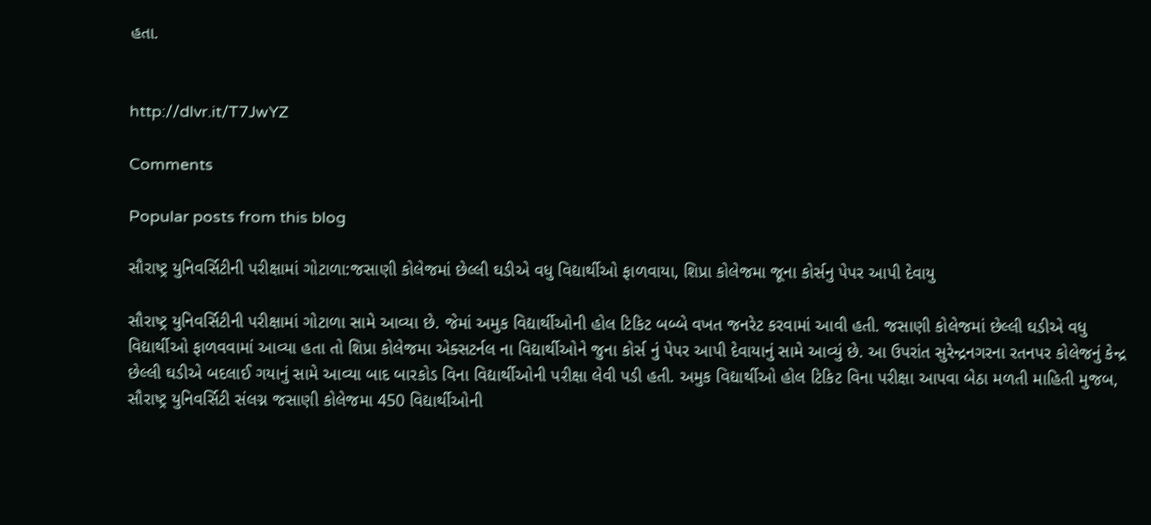હતા.


http://dlvr.it/T7JwYZ

Comments

Popular posts from this blog

સૌરાષ્ટ્ર યુનિવર્સિટીની પરીક્ષામાં ગોટાળા:જસાણી કોલેજમાં છેલ્લી ઘડીએ વધુ વિદ્યાર્થીઓ ફાળવાયા, શિપ્રા કોલેજમા જૂના કોર્સનુ પેપર આપી દેવાયુ

સૌરાષ્ટ્ર યુનિવર્સિટીની પરીક્ષામાં ગોટાળા સામે આવ્યા છે. જેમાં અમુક વિદ્યાર્થીઓની હોલ ટિકિટ બબ્બે વખત જનરેટ કરવામાં આવી હતી. જસાણી કોલેજમાં છેલ્લી ઘડીએ વધુ વિદ્યાર્થીઓ ફાળવવામાં આવ્યા હતા તો શિપ્રા કોલેજમા એક્સટર્નલ ના વિદ્યાર્થીઓને જુના કોર્સ નું પેપર આપી દેવાયાનું સામે આવ્યું છે. આ ઉપરાંત સુરેન્દ્રનગરના રતનપર કોલેજનું કેન્દ્ર છેલ્લી ઘડીએ બદલાઈ ગયાનું સામે આવ્યા બાદ બારકોડ વિના વિદ્યાર્થીઓની પરીક્ષા લેવી પડી હતી. અમુક વિદ્યાર્થીઓ હોલ ટિકિટ વિના પરીક્ષા આપવા બેઠા મળતી માહિતી મુજબ, સૌરાષ્ટ્ર યુનિવર્સિટી સંલગ્ન જસાણી કોલેજમા 450 વિદ્યાર્થીઓની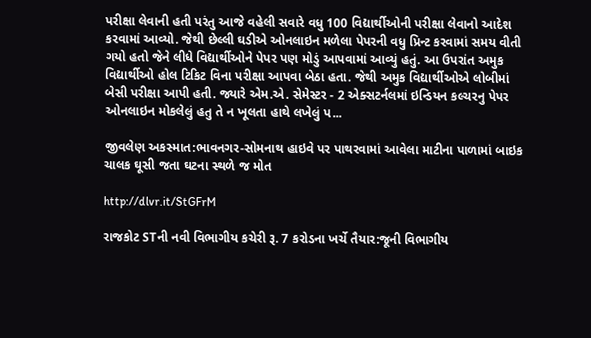પરીક્ષા લેવાની હતી પરંતુ આજે વહેલી સવારે વધુ 100 વિદ્યાર્થીઓની પરીક્ષા લેવાનો આદેશ કરવામાં આવ્યો. જેથી છેલ્લી ઘડીએ ઓનલાઇન મળેલા પેપરની વધુ પ્રિન્ટ કરવામાં સમય વીતી ગયો હતો જેને લીધે વિદ્યાર્થીઓને પેપર પણ મોડું આપવામાં આવ્યું હતું. આ ઉપરાંત અમુક વિદ્યાર્થીઓ હોલ ટિકિટ વિના પરીક્ષા આપવા બેઠા હતા. જેથી અમુક વિદ્યાર્થીઓએ લોબીમાં બેસી પરીક્ષા આપી હતી. જ્યારે એમ.એ. સેમેસ્ટર - 2 એક્સટર્નલમાં ઇન્ડિયન કલ્ચરનુ પેપર ઓનલાઇન મોકલેલું હતુ તે ન ખૂલતા હાથે લખેલું પ...

જીવલેણ અકસ્માત:ભાવનગર-સોમનાથ હાઇવે પર પાથરવામાં આવેલા માટીના પાળામાં બાઇક ચાલક ઘૂસી જતા ઘટના સ્થળે જ મોત

http://dlvr.it/StGFrM

રાજકોટ STની નવી વિભાગીય કચેરી રૂ. 7 કરોડના ખર્ચે તૈયાર:જૂની વિભાગીય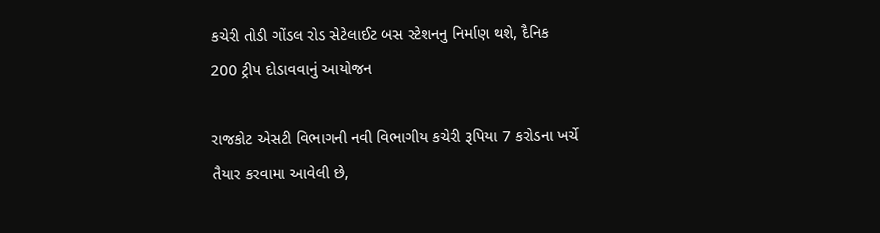કચેરી તોડી ગોંડલ રોડ સેટેલાઈટ બસ સ્ટેશનનુ નિર્માણ થશે, દૈનિક 200 ટ્રીપ દોડાવવાનું આયોજન

રાજકોટ એસટી વિભાગની નવી વિભાગીય કચેરી રૂપિયા 7 કરોડના ખર્ચે તૈયાર કરવામા આવેલી છે,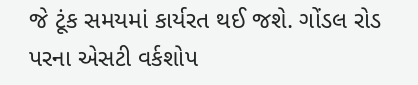જે ટૂંક સમયમાં કાર્યરત થઈ જશે. ગોંડલ રોડ પરના એસટી વર્કશોપ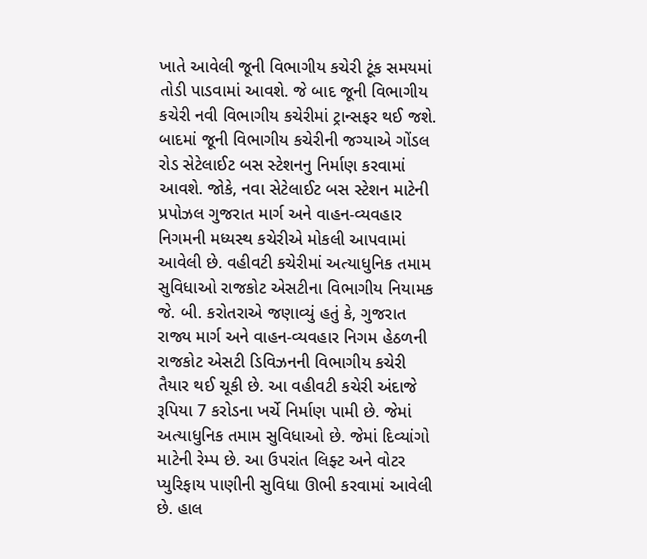ખાતે આવેલી જૂની વિભાગીય કચેરી ટૂંક સમયમાં તોડી પાડવામાં આવશે. જે બાદ જૂની વિભાગીય કચેરી નવી વિભાગીય કચેરીમાં ટ્રાન્સફર થઈ જશે. બાદમાં જૂની વિભાગીય કચેરીની જગ્યાએ ગોંડલ રોડ સેટેલાઈટ બસ સ્ટેશનનુ નિર્માણ કરવામાં આવશે. જોકે, નવા સેટેલાઈટ બસ સ્ટેશન માટેની પ્રપોઝલ ગુજરાત માર્ગ અને વાહન-વ્યવહાર નિગમની મધ્યસ્થ કચેરીએ મોકલી આપવામાં આવેલી છે. વહીવટી કચેરીમાં અત્યાધુનિક તમામ સુવિધાઓ રાજકોટ એસટીના વિભાગીય નિયામક જે. બી. કરોતરાએ જણાવ્યું હતું કે, ગુજરાત રાજ્ય માર્ગ અને વાહન-વ્યવહાર નિગમ હેઠળની રાજકોટ એસટી ડિવિઝનની વિભાગીય કચેરી તૈયાર થઈ ચૂકી છે. આ વહીવટી કચેરી અંદાજે રૂપિયા 7 કરોડના ખર્ચે નિર્માણ પામી છે. જેમાં અત્યાધુનિક તમામ સુવિધાઓ છે. જેમાં દિવ્યાંગો માટેની રેમ્પ છે. આ ઉપરાંત લિફ્ટ અને વોટર પ્યુરિફાય પાણીની સુવિધા ઊભી કરવામાં આવેલી છે. હાલ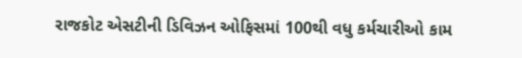રાજકોટ એસટીની ડિવિઝન ઓફિસમાં 100થી વધુ કર્મચારીઓ કામ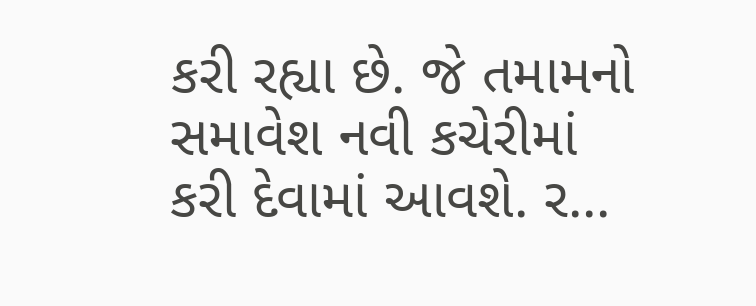કરી રહ્યા છે. જે તમામનો સમાવેશ નવી કચેરીમાં કરી દેવામાં આવશે. ર...